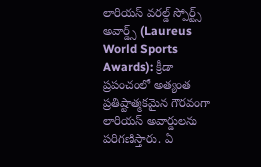లారియస్ వరల్డ్ స్పోర్ట్స్ అవార్డ్స్ (Laureus World Sports Awards): క్రీడా ప్రపంచంలో అత్యంత ప్రతిష్టాత్మకమైన గౌరవంగా లారియస్ అవార్డులను పరిగణిస్తారు. ఏ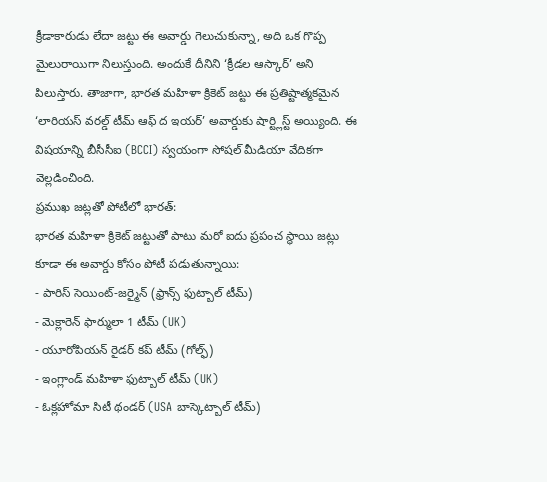క్రీడాకారుడు లేదా జట్టు ఈ అవార్డు గెలుచుకున్నా, అది ఒక గొప్ప మైలురాయిగా నిలుస్తుంది. అందుకే దీనిని ‘క్రీడల ఆస్కార్’ అని పిలుస్తారు. తాజాగా, భారత మహిళా క్రికెట్ జట్టు ఈ ప్రతిష్టాత్మకమైన ‘లారియస్ వరల్డ్ టీమ్ ఆఫ్ ద ఇయర్’ అవార్డుకు షార్ట్లిస్ట్ అయ్యింది. ఈ విషయాన్ని బీసీసీఐ (BCCI) స్వయంగా సోషల్ మీడియా వేదికగా వెల్లడించింది.
ప్రముఖ జట్లతో పోటీలో భారత్:
భారత మహిళా క్రికెట్ జట్టుతో పాటు మరో ఐదు ప్రపంచ స్థాయి జట్లు కూడా ఈ అవార్డు కోసం పోటీ పడుతున్నాయి:
- పారిస్ సెయింట్-జర్మైన్ (ఫ్రాన్స్ ఫుట్బాల్ టీమ్)
- మెక్లారెన్ ఫార్ములా 1 టీమ్ (UK)
- యూరోపియన్ రైడర్ కప్ టీమ్ (గోల్ఫ్)
- ఇంగ్లాండ్ మహిళా ఫుట్బాల్ టీమ్ (UK)
- ఓక్లహోమా సిటీ థండర్ (USA బాస్కెట్బాల్ టీమ్)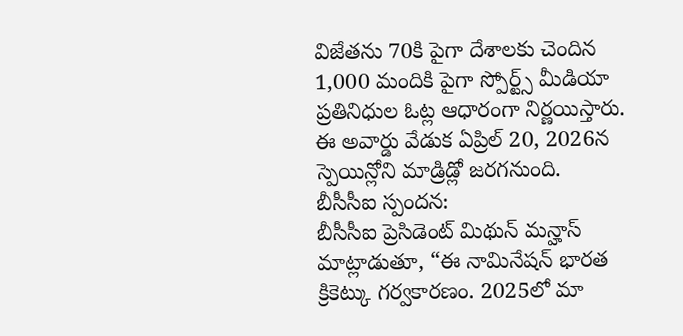విజేతను 70కి పైగా దేశాలకు చెందిన 1,000 మందికి పైగా స్పోర్ట్స్ మీడియా ప్రతినిధుల ఓట్ల ఆధారంగా నిర్ణయిస్తారు. ఈ అవార్డు వేడుక ఏప్రిల్ 20, 2026న స్పెయిన్లోని మాడ్రిడ్లో జరగనుంది.
బీసీసీఐ స్పందన:
బీసీసీఐ ప్రెసిడెంట్ మిథున్ మన్హాస్ మాట్లాడుతూ, “ఈ నామినేషన్ భారత క్రికెట్కు గర్వకారణం. 2025లో మా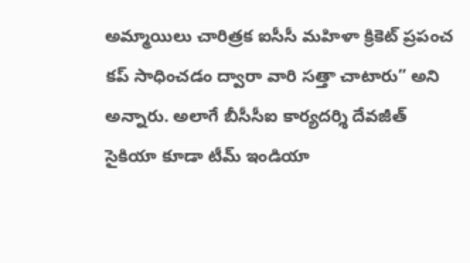అమ్మాయిలు చారిత్రక ఐసీసీ మహిళా క్రికెట్ ప్రపంచ కప్ సాధించడం ద్వారా వారి సత్తా చాటారు” అని అన్నారు. అలాగే బీసీసీఐ కార్యదర్శి దేవజీత్ సైకియా కూడా టీమ్ ఇండియా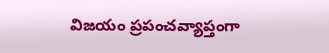విజయం ప్రపంచవ్యాప్తంగా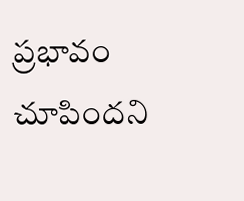ప్రభావం చూపిందని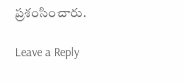ప్రశంసించారు.

Leave a Reply